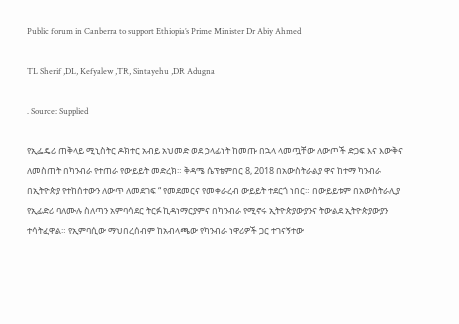Public forum in Canberra to support Ethiopia’s Prime Minister Dr Abiy Ahmed

TL Sherif ,DL, Kefyalew ,TR, Sintayehu ,DR Adugna

. Source: Supplied

የኢፌዴሪ ጠቅላይ ሚኒስትር ዶክተር አብይ አህመድ ወደ ኃላፊነት ከመጡ በኋላ ላመጧቸው ለውጦች ድጋፍ እና እውቅና ለመስጠት በካንብራ የተጠራ የውይይት መድረክ። ቅዳሜ ሴፕቴምበር 8, 2018 በአውስትራልያ ዋና ከተማ ካንብራ በኢትዮጵያ የተከሰተውን ለውጥ ለመደገፍ “ የመደመርና የመቀራረብ ውይይት ተደርጎ ነበር። በውይይቱም በአውስትራሊያ የኢፊድሪ ባለሙሉ ስለጣን አምባሳደር ትርፉ ኪዳነማርያምና በካንብራ የሚኖሩ ኢትዮጵያውያንና ትውልደ ኢትዮጵያውያን ተሳትፈዋል። የኢምባሲው ማህበረሰብም ከአብላጫው የካንብራ ነዋሪዎች ጋር ተገናኝተው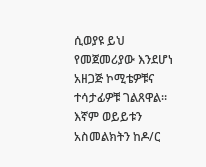ሲወያዩ ይህ የመጀመሪያው እንደሆነ አዘጋጅ ኮሚቴዎቹና ተሳታፊዎቹ ገልጸዋል። እኛም ወይይቱን አስመልክትን ከዶ/ር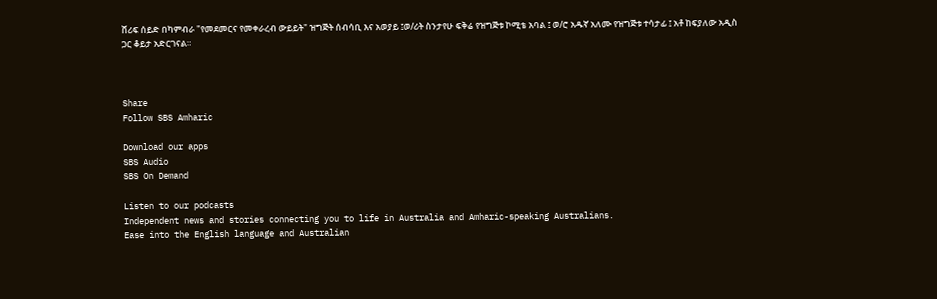ሸሪፍ ሰይድ በካምብራ "የመደመርና የመቀራረብ ውይይት" ዝግጅት ሰብሳቢ እና አወያይ ፤ወ/ሪት ስንታየሁ ፍቅሬ የዝግጅቱ ኮሚቴ አባል ፤ ወ/ሮ አዱኛ አለሙ የዝግጅቱ ተሳታፊ ፤ አቶ ከፍያለው አዲስ ጋር ቆይታ አድርገናል።



Share
Follow SBS Amharic

Download our apps
SBS Audio
SBS On Demand

Listen to our podcasts
Independent news and stories connecting you to life in Australia and Amharic-speaking Australians.
Ease into the English language and Australian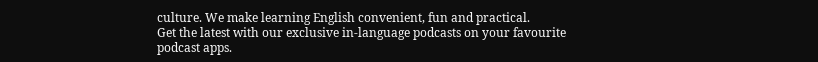culture. We make learning English convenient, fun and practical.
Get the latest with our exclusive in-language podcasts on your favourite podcast apps.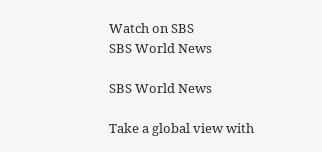Watch on SBS
SBS World News

SBS World News

Take a global view with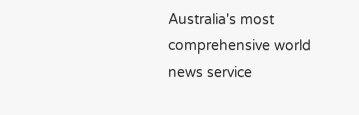Australia's most comprehensive world news service